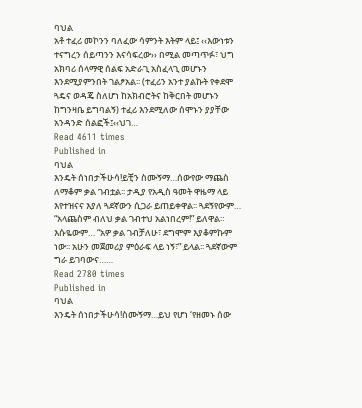ባህል
አቶ ተፈሪ መኮንን ባለፈው ሳምንት እትም ላይ፤ ‹‹እውነቱን ተናግረን ሰይጣንን እናሳፍረው›› በሚል መጣጥፉ፣ ህግ አክባሪ ሰላማዊ ሰልፍ አድራጊ አስፈላጊ መሆኑን እንደሚያምንበት ገልፆአል፡፡ (ተፈሪን አንተ ያልኩት የቀደሞ ጓዴና ወዳጄ ስለሆነ ከአክብሮትና ከቅርበት መሆኑን ከግንዛቤ ይግባልኝ) ተፈሪ እንደሚለው ሰሞኑን ያያቸው አንዳንድ ሰልፎች፤‹‹ህገ…
Read 4611 times
Published in
ባህል
እንዴት ሰነበታችሁሳ!ይቺን ስሙኝማ…ሰውየው ማጨስ ለማቆም ቃል ገብቷል፡፡ ታዲያ የአዲስ ዓመት ዋዜማ ላይ እየተዝናና እያለ ጓደኛውን ሲጋራ ይጠይቀዋል፡፡ ጓደኝየውም… “አላጨስም ብለህ ቃል ገብተህ አልነበረም!” ይለዋል። እሱዬውም… “አዎ ቃል ገብቻለሁ፣ ደግሞም እያቆምኩም ነው፡፡ አሁን መጀመሪያ ምዕራፍ ላይ ነኝ፣” ይላል፡፡ ጓደኛውም ግራ ይገባውና……
Read 2780 times
Published in
ባህል
እንዴት ሰነበታችሁሳ!ስሙኝማ…ይህ የሆነ ‘የዘመኑ ሰው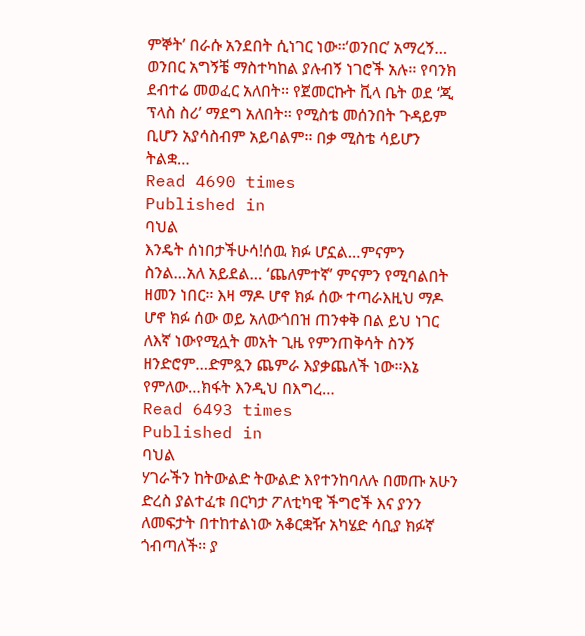ምኞት’ በራሱ አንደበት ሲነገር ነው፡፡‘ወንበር’ አማረኝ… ወንበር አግኝቼ ማስተካከል ያሉብኝ ነገሮች አሉ፡፡ የባንክ ደብተሬ መወፈር አለበት፡፡ የጀመርኩት ቪላ ቤት ወደ ‘ጂ ፕላስ ስሪ’ ማደግ አለበት፡፡ የሚስቴ መሰንበት ጉዳይም ቢሆን አያሳስብም አይባልም፡፡ በቃ ሚስቴ ሳይሆን ትልቋ…
Read 4690 times
Published in
ባህል
እንዴት ሰነበታችሁሳ!ሰዉ ክፉ ሆኗል…ምናምን ስንል…አለ አይደል… ‘ጨለምተኛ’ ምናምን የሚባልበት ዘመን ነበር፡፡ እዛ ማዶ ሆኖ ክፉ ሰው ተጣራእዚህ ማዶ ሆኖ ክፉ ሰው ወይ አለውጎበዝ ጠንቀቅ በል ይህ ነገር ለእኛ ነውየሚሏት መአት ጊዜ የምንጠቅሳት ስንኝ ዘንድሮም…ድምጿን ጨምራ እያቃጨለች ነው፡፡እኔ የምለው…ክፋት እንዲህ በእግረ…
Read 6493 times
Published in
ባህል
ሃገራችን ከትውልድ ትውልድ እየተንከባለሉ በመጡ አሁን ድረስ ያልተፈቱ በርካታ ፖለቲካዊ ችግሮች እና ያንን ለመፍታት በተከተልነው አቆርቋዥ አካሄድ ሳቢያ ክፉኛ ጎብጣለች፡፡ ያ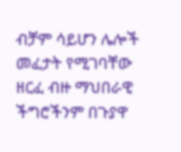ብቻም ሳይሆን ሌሎች መፈታት የሚገባቸው ዘርፈ ብዙ ማህበራዊ ችግሮችንም በጉያዋ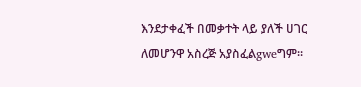እንደታቀፈች በመቃተት ላይ ያለች ሀገር ለመሆንዋ አስረጅ አያስፈልgweግም፡፡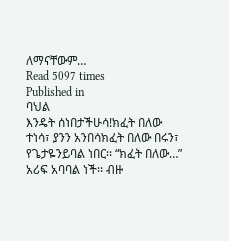ለማናቸውም…
Read 5097 times
Published in
ባህል
እንዴት ሰነበታችሁሳ!ክፈት በለው ተነሳ፣ ያንን አንበሳክፈት በለው በሩን፣ የጌታዬንይባል ነበር፡፡ “ክፈት በለው…” አሪፍ አባባል ነች፡፡ ብዙ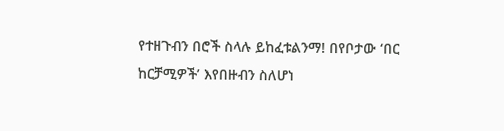የተዘጉብን በሮች ስላሉ ይከፈቱልንማ! በየቦታው ‘በር ከርቻሚዎች’ እየበዙብን ስለሆነ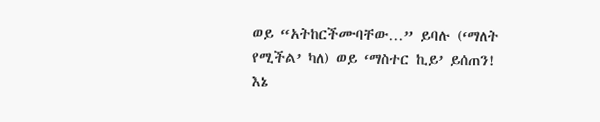ወይ “አትከርችሙባቸው…” ይባሉ (‘ማለት የሚችል’ ካለ) ወይ ‘ማስተር ኪይ’ ይሰጠን! እኔ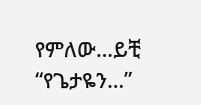የምለው…ይቺ “የጌታዬን…”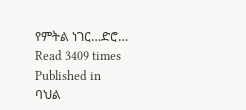የምትል ነገር…ድሮ…
Read 3409 times
Published in
ባህል